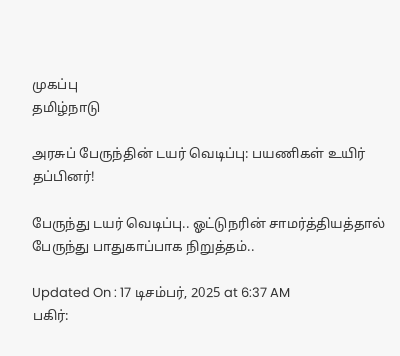முகப்பு
தமிழ்நாடு

அரசுப் பேருந்தின் டயர் வெடிப்பு: பயணிகள் உயிர் தப்பினர்!

பேருந்து டயர் வெடிப்பு.. ஓட்டுநரின் சாமர்த்தியத்தால் பேருந்து பாதுகாப்பாக நிறுத்தம்..

Updated On : 17 டிசம்பர், 2025 at 6:37 AM
பகிர்: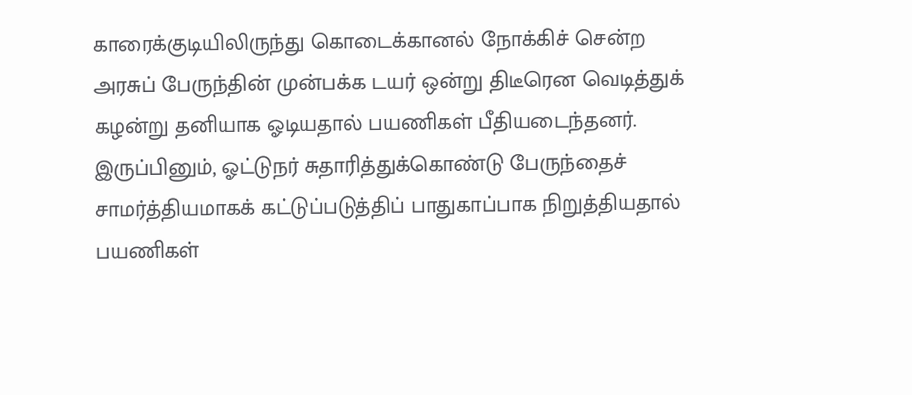காரைக்குடியிலிருந்து கொடைக்கானல் நோக்கிச் சென்ற அரசுப் பேருந்தின் முன்பக்க டயர் ஒன்று திடீரென வெடித்துக் கழன்று தனியாக ஓடியதால் பயணிகள் பீதியடைந்தனர். இருப்பினும், ஓட்டுநர் சுதாரித்துக்கொண்டு பேருந்தைச் சாமர்த்தியமாகக் கட்டுப்படுத்திப் பாதுகாப்பாக நிறுத்தியதால் பயணிகள்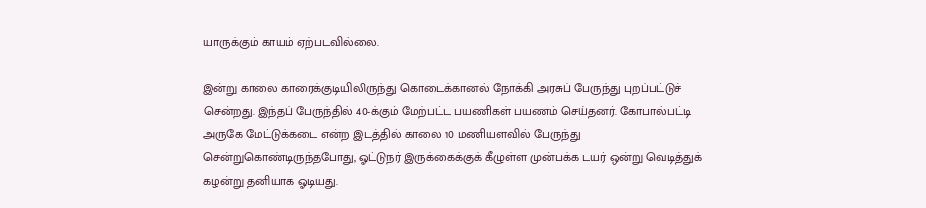யாருக்கும் காயம் ஏற்படவில்லை.

இன்று காலை காரைக்குடியிலிருந்து கொடைக்கானல் நோக்கி அரசுப் பேருந்து புறப்பட்டுச் சென்றது. இந்தப் பேருந்தில் 40-க்கும் மேற்பட்ட பயணிகள் பயணம் செய்தனர். கோபால்பட்டி அருகே மேட்டுக்கடை என்ற இடத்தில் காலை 10 மணியளவில் பேருந்து சென்றுகொண்டிருந்தபோது, ஓட்டுநர் இருக்கைக்குக் கீழுள்ள முன்பக்க டயர் ஒன்று வெடித்துக் கழன்று தனியாக ஓடியது.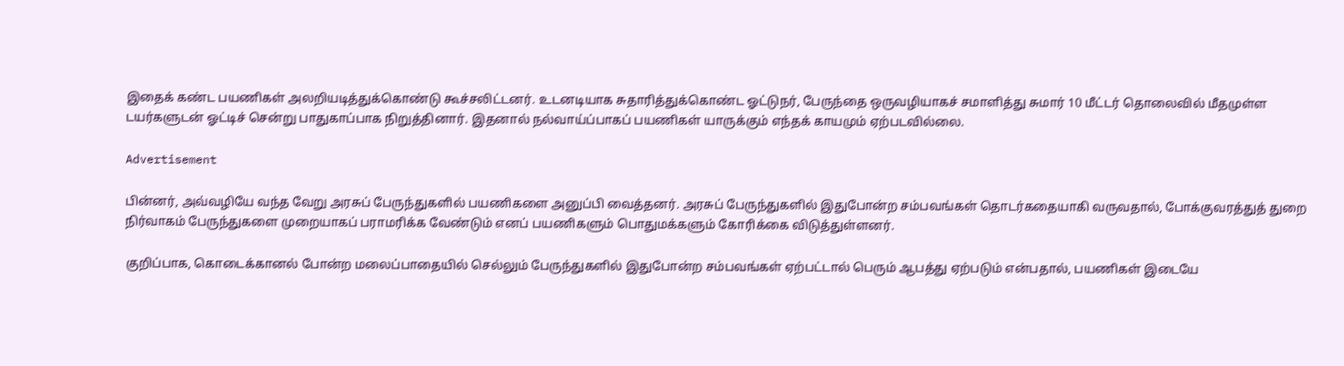இதைக் கண்ட பயணிகள் அலறியடித்துக்கொண்டு கூச்சலிட்டனர். உடனடியாக சுதாரித்துக்கொண்ட ஓட்டுநர், பேருந்தை ஒருவழியாகச் சமாளித்து சுமார் 10 மீட்டர் தொலைவில் மீதமுள்ள டயர்களுடன் ஓட்டிச் சென்று பாதுகாப்பாக நிறுத்தினார். இதனால் நல்வாய்ப்பாகப் பயணிகள் யாருக்கும் எந்தக் காயமும் ஏற்படவில்லை.

Advertisement

பின்னர், அவ்வழியே வந்த வேறு அரசுப் பேருந்துகளில் பயணிகளை அனுப்பி வைத்தனர். அரசுப் பேருந்துகளில் இதுபோன்ற சம்பவங்கள் தொடர்கதையாகி வருவதால், போக்குவரத்துத் துறை நிர்வாகம் பேருந்துகளை முறையாகப் பராமரிக்க வேண்டும் எனப் பயணிகளும் பொதுமக்களும் கோரிக்கை விடுத்துள்ளனர்.

குறிப்பாக, கொடைக்கானல் போன்ற மலைப்பாதையில் செல்லும் பேருந்துகளில் இதுபோன்ற சம்பவங்கள் ஏற்பட்டால் பெரும் ஆபத்து ஏற்படும் என்பதால், பயணிகள் இடையே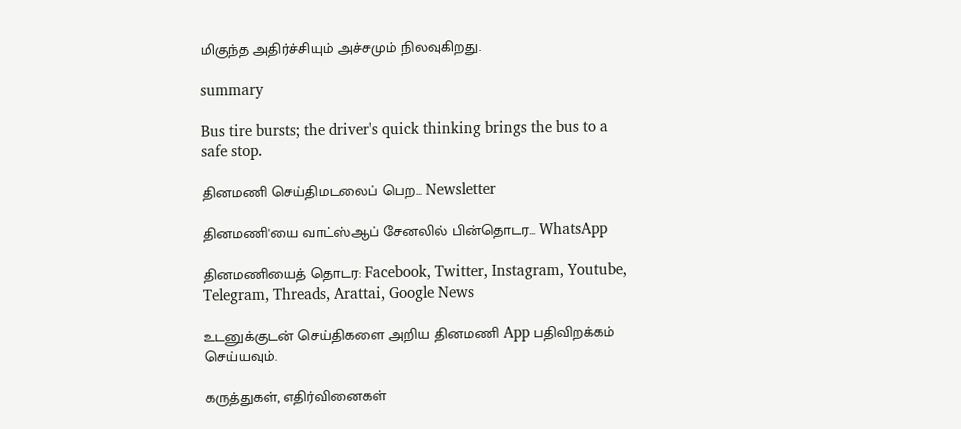மிகுந்த அதிர்ச்சியும் அச்சமும் நிலவுகிறது.

summary

Bus tire bursts; the driver's quick thinking brings the bus to a safe stop.

தினமணி செய்திமடலைப் பெற... Newsletter

தினமணி'யை வாட்ஸ்ஆப் சேனலில் பின்தொடர... WhatsApp

தினமணியைத் தொடர: Facebook, Twitter, Instagram, Youtube, Telegram, Threads, Arattai, Google News

உடனுக்குடன் செய்திகளை அறிய தினமணி App பதிவிறக்கம் செய்யவும்.

கருத்துகள், எதிர்வினைகள்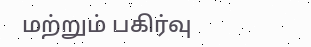மற்றும் பகிர்வு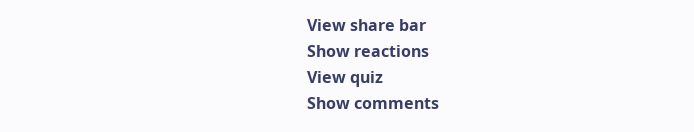View share bar
Show reactions
View quiz
Show comments